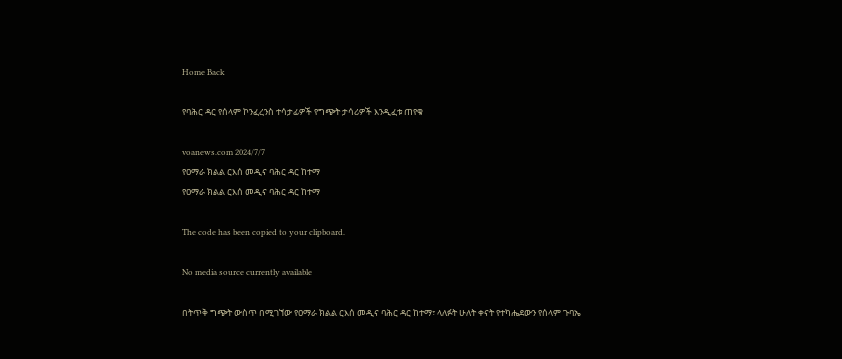Home Back

የባሕር ዳር የሰላም ኮንፈረንስ ተሳታፊዎች የግጭት ታሳሪዎች እንዲፈቱ ጠየቁ

voanews.com 2024/7/7
የዐማራ ክልል ርእሰ መዲና ባሕር ዳር ከተማ
የዐማራ ክልል ርእሰ መዲና ባሕር ዳር ከተማ

The code has been copied to your clipboard.

No media source currently available

በትጥቅ ግጭት ውስጥ በሚገኘው የዐማራ ክልል ርእሰ መዲና ባሕር ዳር ከተማ፣ ላለፉት ሁለት ቀናት የተካሔደውን የሰላም ጉባኤ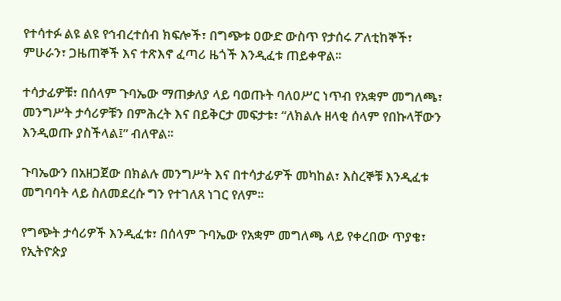የተሳተፉ ልዩ ልዩ የኅብረተሰብ ክፍሎች፣ በግጭቱ ዐውድ ውስጥ የታሰሩ ፖለቲከኞች፣ ምሁራን፣ ጋዜጠኞች እና ተጽእኖ ፈጣሪ ዜጎች እንዲፈቱ ጠይቀዋል፡፡

ተሳታፊዎቹ፣ በሰላም ጉባኤው ማጠቃለያ ላይ ባወጡት ባለዐሥር ነጥብ የአቋም መግለጫ፣ መንግሥት ታሳሪዎቹን በምሕረት እና በይቅርታ መፍታቱ፣ “ለክልሉ ዘላቂ ሰላም የበኩላቸውን እንዲወጡ ያስችላል፤” ብለዋል፡፡

ጉባኤውን በአዘጋጀው በክልሉ መንግሥት እና በተሳታፊዎች መካከል፣ እስረኞቹ እንዲፈቱ መግባባት ላይ ስለመደረሱ ግን የተገለጸ ነገር የለም፡፡

የግጭት ታሳሪዎች እንዲፈቱ፣ በሰላም ጉባኤው የአቋም መግለጫ ላይ የቀረበው ጥያቄ፣ የኢትዮጵያ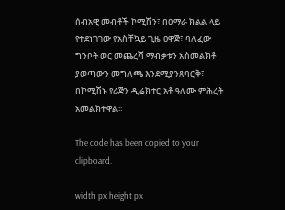ሰብአዊ መብቶች ኮሚሽን፣ በዐማራ ክልል ላይ የተደነገገው የአስቸኳይ ጊዜ ዐዋጅ፣ ባለፈው ግንቦት ወር መጨረሻ ማብቃቱን አስመልክቶ ያወጣውን መግለጫ እንደሚያንጸባርቅ፣ በኮሚሽኑ የሪጅን ዲሬክተር አቶ ዓለሙ ምሕረት አመልክተዋል፡፡

The code has been copied to your clipboard.

width px height px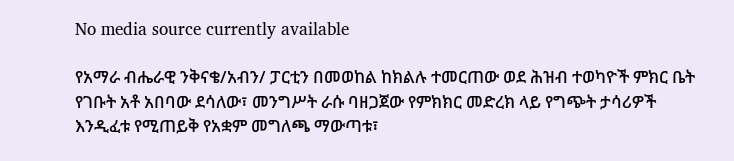No media source currently available

የአማራ ብሔራዊ ንቅናቄ/አብን/ ፓርቲን በመወከል ከክልሉ ተመርጠው ወደ ሕዝብ ተወካዮች ምክር ቤት የገቡት አቶ አበባው ደሳለው፣ መንግሥት ራሱ ባዘጋጀው የምክክር መድረክ ላይ የግጭት ታሳሪዎች እንዲፈቱ የሚጠይቅ የአቋም መግለጫ ማውጣቱ፣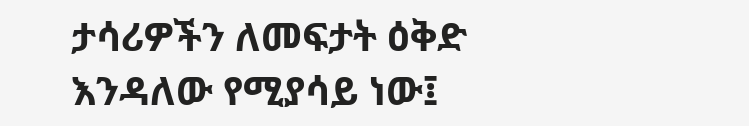ታሳሪዎችን ለመፍታት ዕቅድ እንዳለው የሚያሳይ ነው፤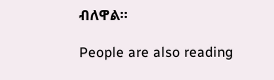ብለዋል፡፡

People are also reading